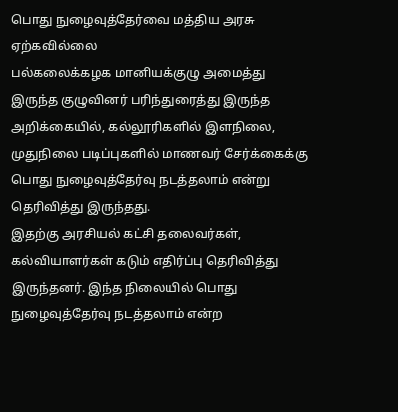பொது நுழைவுத்தேர்வை மத்திய அரசு ஏற்கவில்லை
பல்கலைக்கழக மானியக்குழு அமைத்து இருந்த குழுவினர் பரிந்துரைத்து இருந்த அறிக்கையில், கல்லூரிகளில் இளநிலை, முதுநிலை படிப்புகளில் மாணவர் சேர்க்கைக்கு பொது நுழைவுத்தேர்வு நடத்தலாம் என்று தெரிவித்து இருந்தது.
இதற்கு அரசியல் கட்சி தலைவர்கள், கல்வியாளர்கள் கடும் எதிர்ப்பு தெரிவித்து இருந்தனர். இந்த நிலையில் பொது நுழைவுத்தேர்வு நடத்தலாம் என்ற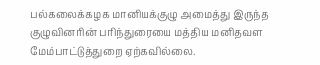பல்கலைக்கழக மானியக்குழு அமைத்து இருந்த குழுவினரின் பரிந்துரையை மத்திய மனிதவள மேம்பாட்டுத்துறை ஏற்கவில்லை.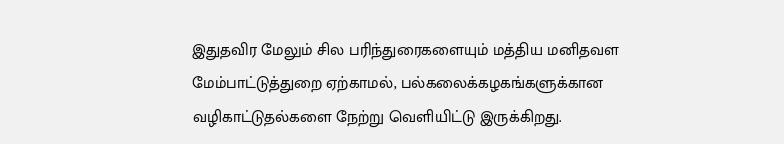இதுதவிர மேலும் சில பரிந்துரைகளையும் மத்திய மனிதவள மேம்பாட்டுத்துறை ஏற்காமல், பல்கலைக்கழகங்களுக்கான வழிகாட்டுதல்களை நேற்று வெளியிட்டு இருக்கிறது.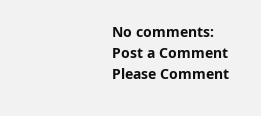No comments:
Post a Comment
Please Comment